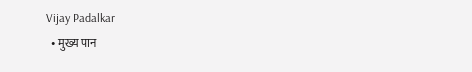Vijay Padalkar
  • मुख्य पान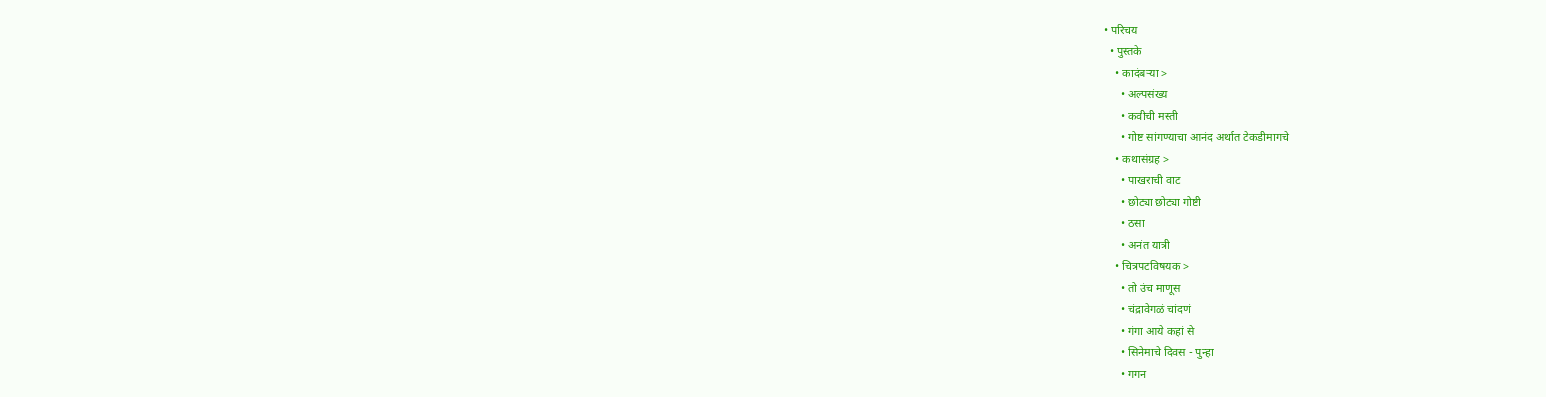• परिचय
  • पुस्तके
    • कादंबऱ्या >
      • अल्पसंख्य
      • कवीची मस्ती
      • गोष्ट सांगण्याचा आनंद अर्थात टेकडीमागचे
    • कथासंग्रह >
      • पाखराची वाट
      • छोट्या छोट्या गोष्टी
      • ठसा
      • अनंत यात्री
    • चित्रपटविषयक >
      • तो उंच माणूस
      • चंद्रावेगळं चांदणं
      • गंगा आये कहां से
      • सिनेमाचे दिवस - पुन्हा
      • गगन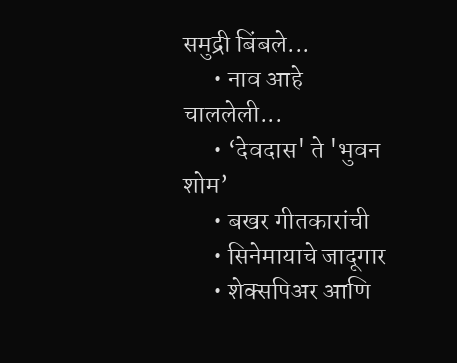समुद्री बिंबले...
      • नाव आहे चाललेली...
      • ‘देवदास' ते 'भुवन शोम’
      • बखर गीतकारांची
      • सिनेमायाचे जादूगार
      • शेक्सपिअर आणि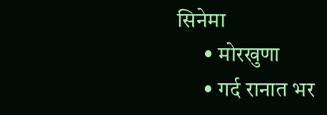सिनेमा
      • मोरखुणा
      • गर्द रानात भर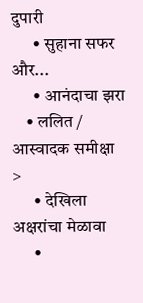दुपारी
      • सुहाना सफर और...
      • आनंदाचा झरा
    • ललित / आस्वादक समीक्षा >
      • देखिला अक्षरांचा मेळावा
      •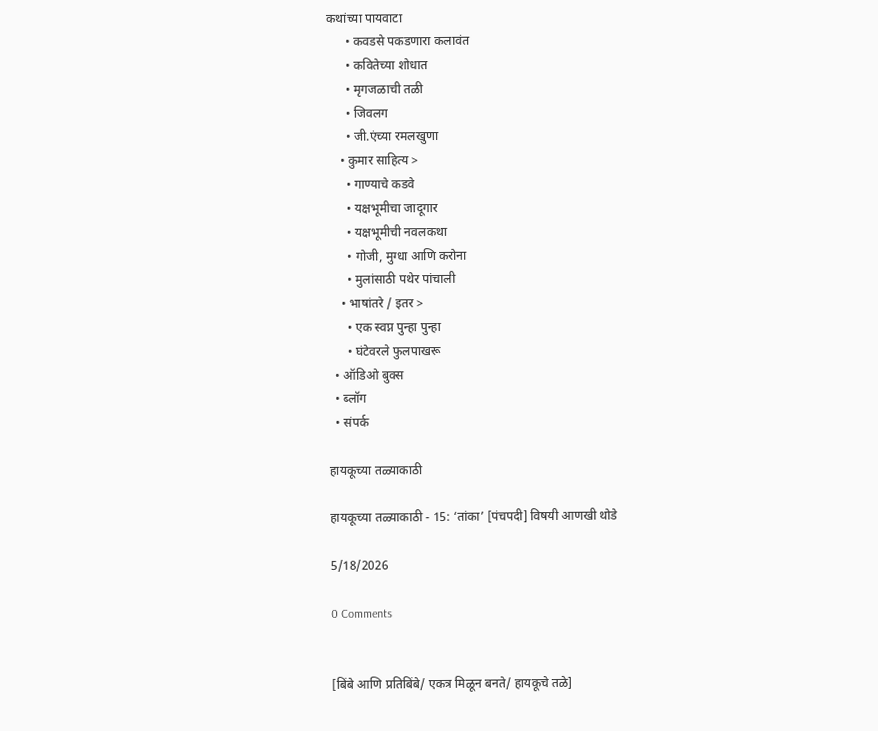कथांच्या पायवाटा
      • कवडसे पकडणारा कलावंत
      • कवितेच्या शोधात
      • मृगजळाची तळी
      • जिवलग
      • जी.एंच्या रमलखुणा
    • कुमार साहित्य >
      • गाण्याचे कडवे
      • यक्षभूमीचा जादूगार
      • यक्षभूमीची नवलकथा
      • गोजी, मुग्धा आणि करोना
      • मुलांसाठी पथेर पांचाली
    • भाषांतरे / इतर >
      • एक स्वप्न पुन्हा पुन्हा
      • घंटेवरले फुलपाखरू
  • ऑडिओ बुक्स
  • ब्लॉग
  • संपर्क

हायकूच्या तळ्याकाठी

हायकूच्या तळ्याकाठी - 15: ‘तांका’ [पंचपदी] विषयी आणखी थोडे

5/18/2026

0 Comments


[बिंबे आणि प्रतिबिंबे/ एकत्र मिळून बनते/ हायकूचे तळे]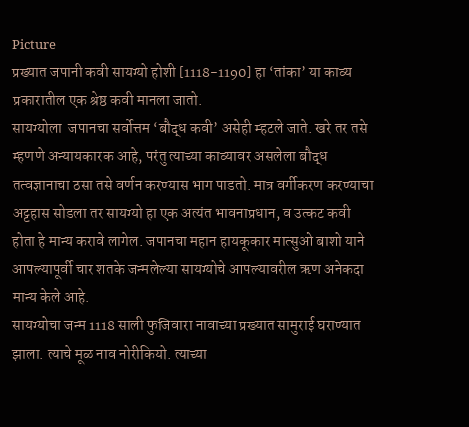Picture
प्रख्यात जपानी कवी सायग्यो होशी [1118-1190] हा ‘तांका’ या काव्य प्रकारातील एक श्रेष्ठ कवी मानला जातो.
सायग्योला  जपानचा सर्वोत्तम ‘बौद्ध कवी’ असेही म्हटले जाते. खरे तर तसे म्हणणे अन्यायकारक आहे, परंतु त्याच्या काव्यावर असलेला बौद्ध तत्वज्ञानाचा ठसा तसे वर्णन करण्यास भाग पाडतो. मात्र वर्गीकरण करण्याचा अट्टहास सोडला तर सायग्यो हा एक अत्यंत भावनाप्रधान, व उत्कट कवी होता हे मान्य करावे लागेल. जपानचा महान हायकूकार मात्सुओ बाशो याने आपल्यापूर्वी चार शतके जन्मलेल्या सायग्योचे आपल्यावरील ऋण अनेकदा मान्य केले आहे.
सायग्योचा जन्म 1118 साली फुजिवारा नावाच्या प्रख्यात सामुराई घराण्यात झाला. त्याचे मूळ नाव नोरीकियो. त्याच्या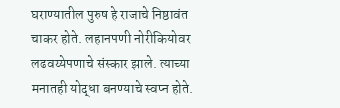घराण्यातील पुरुष हे राजाचे निष्ठावंत चाकर होते. लहानपणी नोरीकियोवर लढवय्येपणाचे संस्कार झाले. त्याच्या मनातही योद्धा बनण्याचे स्वप्न होते.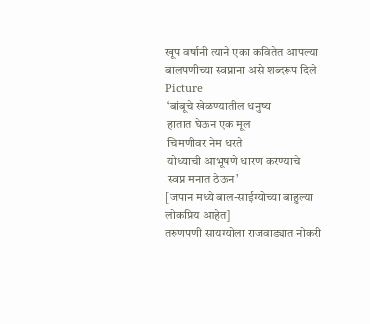खूप वर्षानी त्याने एका कवितेत आपल्या बालपणीच्या स्वप्नाना असे शब्दरूप दिले
Picture
 ‘बांबूचे खेळण्यातील धनुष्य
 हातात घेऊन एक मूल
 चिमणीवर नेम धरते
 योध्याची आभूषणे धारण करण्याचे
 स्वप्न मनात ठेऊन’
[जपान मध्ये बाल-साईग्योच्या बाहुल्या लोकप्रिय आहेत]
तरुणपणी सायग्योला राजवाड्यात नोकरी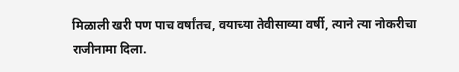मिळाली खरी पण पाच वर्षांतच, वयाच्या तेवीसाव्या वर्षी, त्याने त्या नोकरीचा राजीनामा दिला.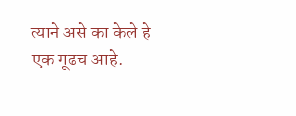त्याने असे का केले हे एक गूढच आहे.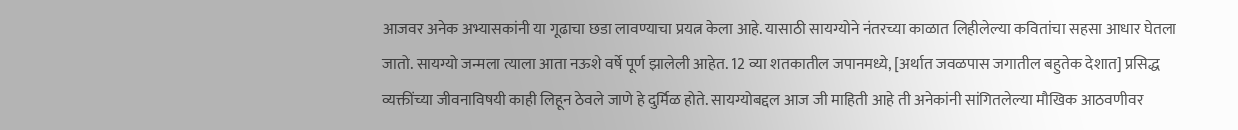आजवर अनेक अभ्यासकांनी या गूढाचा छडा लावण्याचा प्रयत्न केला आहे. यासाठी सायग्योने नंतरच्या काळात लिहीलेल्या कवितांचा सहसा आधार घेतला जातो. सायग्यो जन्मला त्याला आता नऊशे वर्षे पूर्ण झालेली आहेत. 12 व्या शतकातील जपानमध्ये, [अर्थात जवळपास जगातील बहुतेक देशात] प्रसिद्ध व्यक्तींच्या जीवनाविषयी काही लिहून ठेवले जाणे हे दुर्मिळ होते. सायग्योबद्दल आज जी माहिती आहे ती अनेकांनी सांगितलेल्या मौखिक आठवणीवर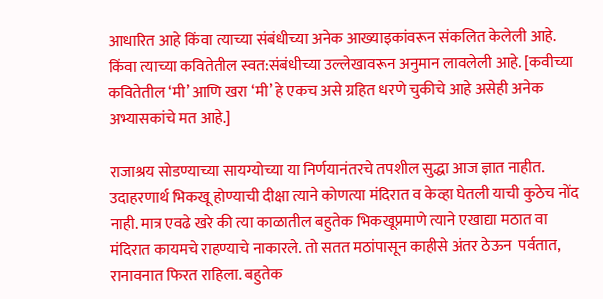आधारित आहे किंवा त्याच्या संबंधीच्या अनेक आख्याइकांवरून संकलित केलेली आहे. किंवा त्याच्या कवितेतील स्वत:संबंधीच्या उल्लेखावरून अनुमान लावलेली आहे. [कवीच्या कवितेतील ‘मी’ आणि खरा ‘मी’ हे एकच असे ग्रहित धरणे चुकीचे आहे असेही अनेक अभ्यासकांचे मत आहे.]

राजाश्रय सोडण्याच्या सायग्योच्या या निर्णयानंतरचे तपशील सुद्धा आज ज्ञात नाहीत. उदाहरणार्थ भिकखू होण्याची दीक्षा त्याने कोणत्या मंदिरात व केव्हा घेतली याची कुठेच नोंद नाही. मात्र एवढे खरे की त्या काळातील बहुतेक भिकखूप्रमाणे त्याने एखाद्या मठात वा मंदिरात कायमचे राहण्याचे नाकारले. तो सतत मठांपासून काहीसे अंतर ठेऊन  पर्वतात, रानावनात फिरत राहिला. बहुतेक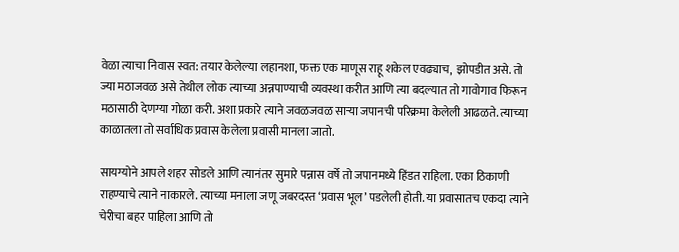वेळा त्याचा निवास स्वत: तयार केलेल्या लहानशा, फक्त एक माणूस राहू शकेल एवढ्याच,  झोपडीत असे. तो ज्या मठाजवळ असे तेथील लोक त्याच्या अन्नपाण्याची व्यवस्था करीत आणि त्या बदल्यात तो गावोगाव फिरून मठासाठी देणग्या गोळा करी. अशा प्रकारे त्याने जवळजवळ सार्‍या जपानची परिक्रमा केलेली आढळते. त्याच्या काळातला तो सर्वाधिक प्रवास केलेला प्रवासी मानला जातो.

सायग्योने आपले शहर सोडले आणि त्यानंतर सुमारे पन्नास वर्षे तो जपानमध्ये हिंडत राहिला. एका ठिकाणी राहण्याचे त्याने नाकारले. त्याच्या मनाला जणू जबरदस्त ‘प्रवास भूल’ पडलेली होती. या प्रवासातच एकदा त्याने चेरीचा बहर पाहिला आणि तो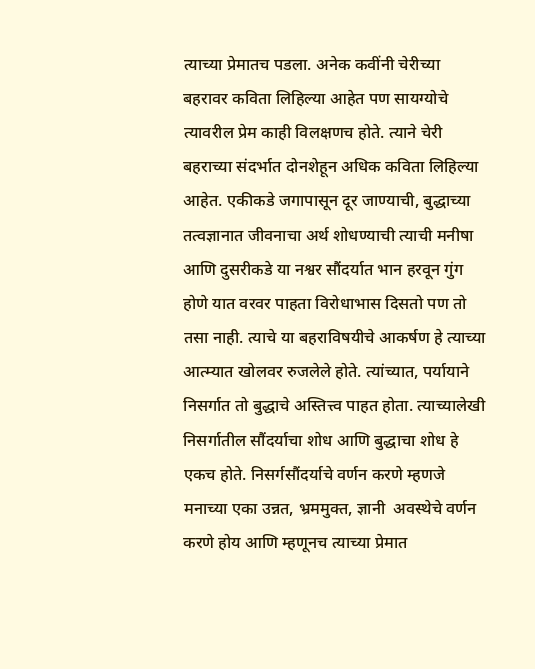त्याच्या प्रेमातच पडला. अनेक कवींनी चेरीच्या बहरावर कविता लिहिल्या आहेत पण सायग्योचे त्यावरील प्रेम काही विलक्षणच होते. त्याने चेरी बहराच्या संदर्भात दोनशेहून अधिक कविता लिहिल्या आहेत. एकीकडे जगापासून दूर जाण्याची, बुद्धाच्या तत्वज्ञानात जीवनाचा अर्थ शोधण्याची त्याची मनीषा आणि दुसरीकडे या नश्वर सौंदर्यात भान हरवून गुंग होणे यात वरवर पाहता विरोधाभास दिसतो पण तो तसा नाही. त्याचे या बहराविषयीचे आकर्षण हे त्याच्या आत्म्यात खोलवर रुजलेले होते. त्यांच्यात, पर्यायाने निसर्गात तो बुद्धाचे अस्तित्त्व पाहत होता. त्याच्यालेखी निसर्गातील सौंदर्याचा शोध आणि बुद्धाचा शोध हे एकच होते. निसर्गसौंदर्याचे वर्णन करणे म्हणजे मनाच्या एका उन्नत, भ्रममुक्त, ज्ञानी  अवस्थेचे वर्णन करणे होय आणि म्हणूनच त्याच्या प्रेमात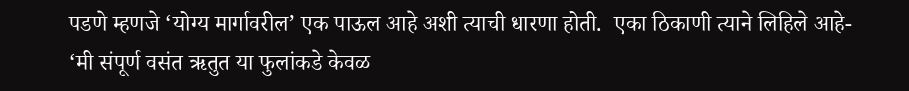पडणे म्हणजे ‘योग्य मार्गावरील’ एक पाऊल आहे अशी त्याची धारणा होती.  एका ठिकाणी त्याने लिहिले आहे-
‘मी संपूर्ण वसंत ऋतुत या फुलांकडे केवळ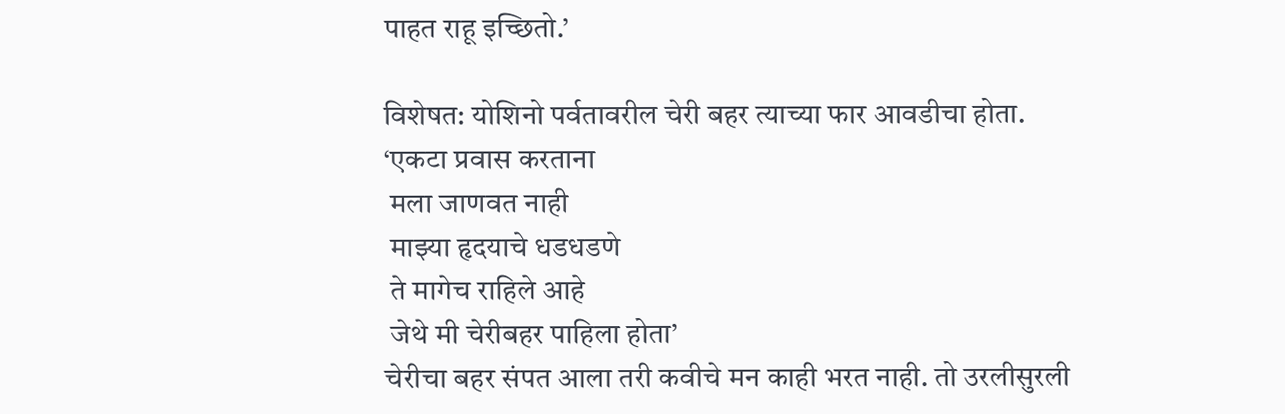पाहत राहू इच्छितो.’

विशेषत: योशिनो पर्वतावरील चेरी बहर त्याच्या फार आवडीचा होता.
‘एकटा प्रवास करताना
 मला जाणवत नाही
 माझ्या हृदयाचे धडधडणे
 ते मागेच राहिले आहे
 जेथे मी चेरीबहर पाहिला होता’
चेरीचा बहर संपत आला तरी कवीचे मन काही भरत नाही. तो उरलीसुरली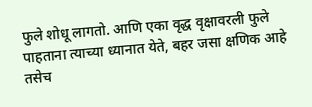फुले शोधू लागतो. आणि एका वृद्ध वृक्षावरली फुले पाहताना त्याच्या ध्यानात येते, बहर जसा क्षणिक आहे तसेच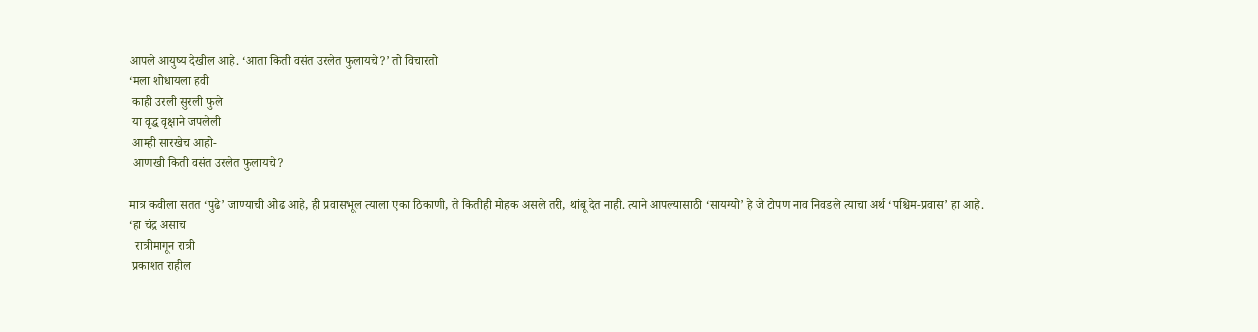आपले आयुष्य देखील आहे. ‘आता किती वसंत उरलेत फुलायचे?’ तो विचारतो
‘मला शोधायला हवी
 काही उरली सुरली फुले
 या वृद्ध वृक्षाने जपलेली
 आम्ही सारखेच आहो-
 आणखी किती वसंत उरलेत फुलायचे?

मात्र कवीला सतत ‘पुढे’ जाण्याची ओढ आहे, ही प्रवासभूल त्याला एका ठिकाणी, ते कितीही मोहक असले तरी, थांबू देत नाही. त्याने आपल्यासाठी ‘सायग्यो’ हे जे टोपण नाव निवडले त्याचा अर्थ ‘पश्चिम-प्रवास’ हा आहे.
‘हा चंद्र असाच
  रात्रीमागून रात्री
 प्रकाशत राहील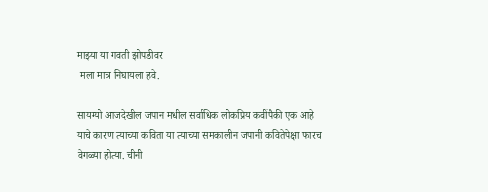माझ्या या गवती झोपडीवर
 मला मात्र निघायला हवे.

सायग्यो आजदेखील जपान मधील सर्वाधिक लोकप्रिय कवींपैकी एक आहे याचे कारण त्याच्या कविता या त्याच्या समकालीन जपानी कवितेपेक्षा फारच वेगळ्या होत्या. चीनी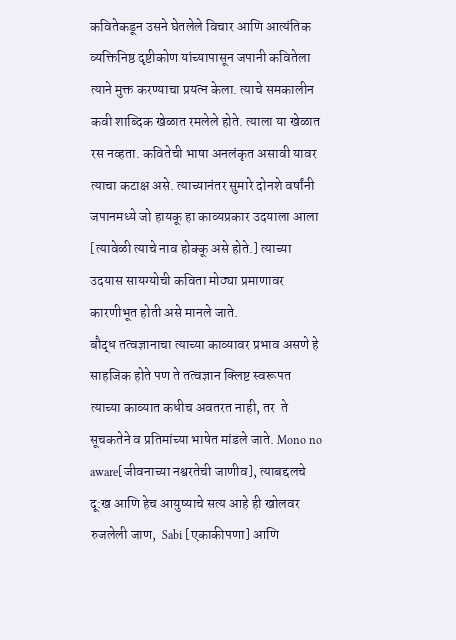कवितेकडून उसने घेतलेले विचार आणि आत्यंतिक व्यक्तिनिष्ठ दृष्टीकोण यांच्यापासून जपानी कवितेला त्याने मुक्त करण्याचा प्रयत्न केला. त्याचे समकालीन कवी शाब्दिक खेळात रमलेले होते. त्याला या खेळात रस नव्हता. कवितेची भाषा अनलंकृत असावी यावर त्याचा कटाक्ष असे. त्याच्यानंतर सुमारे दोनशे वर्षांनी जपानमध्ये जो हायकू हा काव्यप्रकार उदयाला आला [त्यावेळी त्याचे नाव होक्कू असे होते.] त्याच्या उदयास सायग्योची कविता मोठ्या प्रमाणावर कारणीभूत होती असे मानले जाते.
बौद्ध तत्वज्ञानाचा त्याच्या काव्यावर प्रभाव असणे हे साहजिक होते पण ते तत्वज्ञान क्लिष्ट स्वरूपत त्याच्या काव्यात कधीच अवतरत नाही, तर  ते सूचकतेने व प्रतिमांच्या भाषेत मांडले जाते. Mono no aware[जीवनाच्या नश्वरतेची जाणीव], त्याबद्दलचे दू:ख आणि हेच आयुष्याचे सत्य आहे ही खोलवर रुजलेली जाण,  Sabi [एकाकीपणा] आणि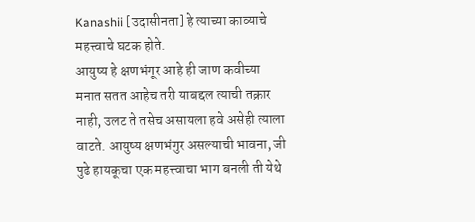Kanashii [उदासीनता] हे त्याच्या काव्याचे महत्त्वाचे घटक होते.
आयुष्य हे क्षणभंगूर आहे ही जाण कवीच्या मनात सतत आहेच तरी याबद्दल त्याची तक्रार नाही, उलट ते तसेच असायला हवे असेही त्याला वाटते. आयुष्य क्षणभंगुर असल्याची भावना, जी पुढे हायकूचा एक महत्त्वाचा भाग बनली ती येथे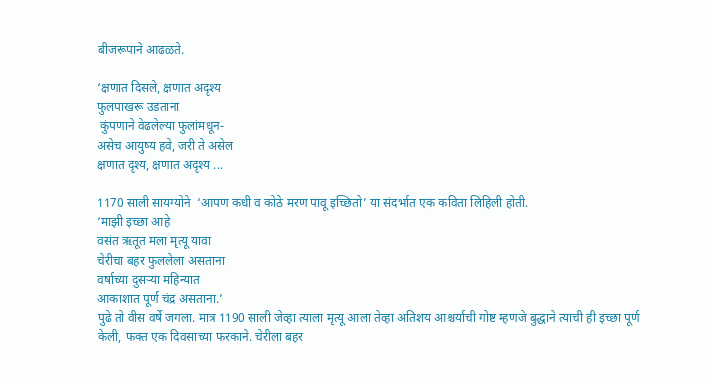बीजरूपाने आढळते.

‘क्षणात दिसले, क्षणात अदृश्य
फुलपाखरू उडताना
 कुंपणाने वेढलेल्या फुलांमधून-
असेच आयुष्य हवे, जरी ते असेल
क्षणात दृश्य, क्षणात अदृश्य ...

1170 साली सायग्योने  ‘आपण कधी व कोठे मरण पावू इच्छितो’ या संदर्भात एक कविता लिहिली होती.
‘माझी इच्छा आहे
वसंत ऋतूत मला मृत्यू यावा
चेरीचा बहर फुललेला असताना
वर्षाच्या दुसर्‍या महिन्यात
आकाशात पूर्ण चंद्र असताना.’
पुढे तो वीस वर्षे जगला. मात्र 1190 साली जेव्हा त्याला मृत्यू आला तेव्हा अतिशय आश्चर्याची गोष्ट म्हणजे बुद्धाने त्याची ही इच्छा पूर्ण केली, फक्त एक दिवसाच्या फरकाने. चेरीला बहर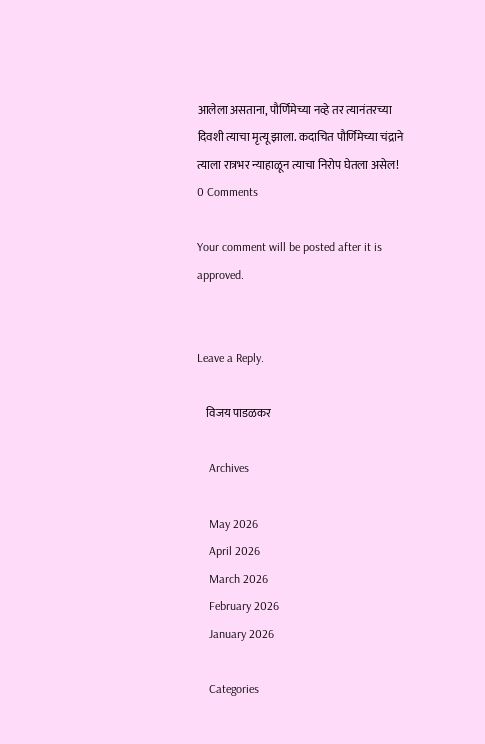आलेला असताना, पौर्णिमेच्या नव्हे तर त्यानंतरच्या दिवशी त्याचा मृत्यू झाला. कदाचित पौर्णिमेच्या चंद्राने त्याला रात्रभर न्याहाळून त्याचा निरोप घेतला असेल!
0 Comments

Your comment will be posted after it is approved.


Leave a Reply.

    विजय पाडळकर

    Archives

    May 2026
    April 2026
    March 2026
    February 2026
    January 2026

    Categories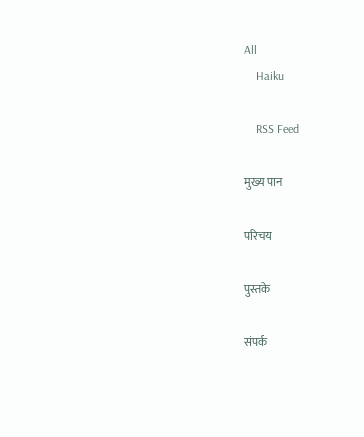All
    Haiku

    RSS Feed

मुख्य पान

परिचय

पुस्तके

संपर्क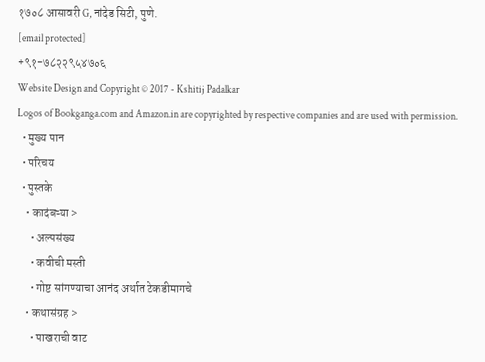१७०८ आसावरी G, नांदेड सिटी, पुणे.
[email protected]
+९१-७८२२९५४७०६
Website Design and Copyright © 2017 - Kshitij Padalkar
Logos of Bookganga.com and Amazon.in are copyrighted by respective companies and are used with permission.
  • मुख्य पान
  • परिचय
  • पुस्तके
    • कादंबऱ्या >
      • अल्पसंख्य
      • कवीची मस्ती
      • गोष्ट सांगण्याचा आनंद अर्थात टेकडीमागचे
    • कथासंग्रह >
      • पाखराची वाट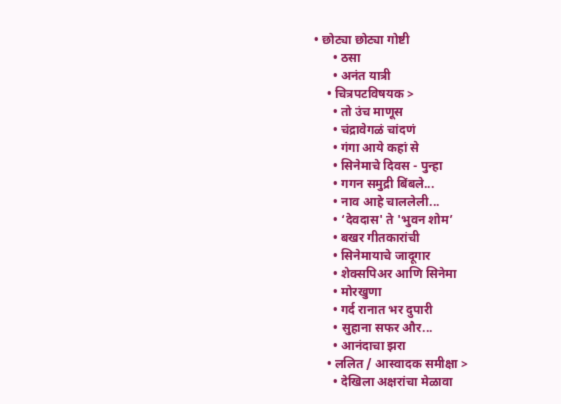• छोट्या छोट्या गोष्टी
      • ठसा
      • अनंत यात्री
    • चित्रपटविषयक >
      • तो उंच माणूस
      • चंद्रावेगळं चांदणं
      • गंगा आये कहां से
      • सिनेमाचे दिवस - पुन्हा
      • गगन समुद्री बिंबले...
      • नाव आहे चाललेली...
      • ‘देवदास' ते 'भुवन शोम’
      • बखर गीतकारांची
      • सिनेमायाचे जादूगार
      • शेक्सपिअर आणि सिनेमा
      • मोरखुणा
      • गर्द रानात भर दुपारी
      • सुहाना सफर और...
      • आनंदाचा झरा
    • ललित / आस्वादक समीक्षा >
      • देखिला अक्षरांचा मेळावा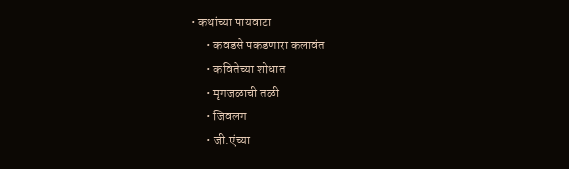• कथांच्या पायवाटा
      • कवडसे पकडणारा कलावंत
      • कवितेच्या शोधात
      • मृगजळाची तळी
      • जिवलग
      • जी.एंच्या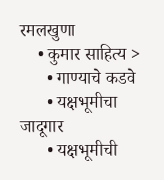रमलखुणा
    • कुमार साहित्य >
      • गाण्याचे कडवे
      • यक्षभूमीचा जादूगार
      • यक्षभूमीची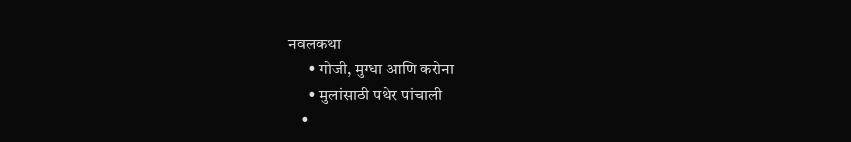नवलकथा
      • गोजी, मुग्धा आणि करोना
      • मुलांसाठी पथेर पांचाली
    •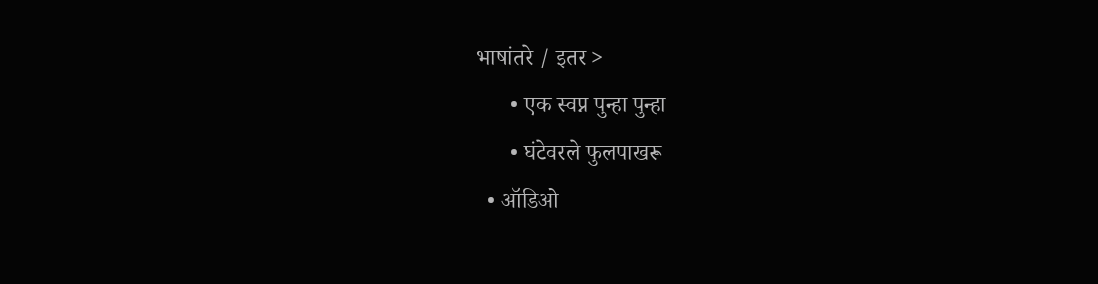भाषांतरे / इतर >
      • एक स्वप्न पुन्हा पुन्हा
      • घंटेवरले फुलपाखरू
  • ऑडिओ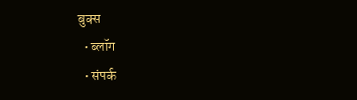बुक्स
  • ब्लॉग
  • संपर्क